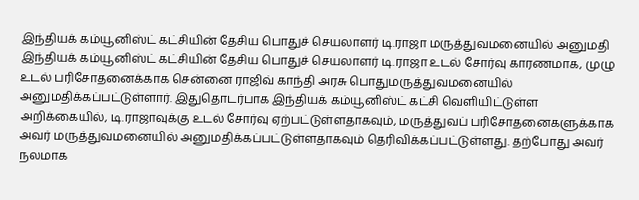இந்தியக் கம்யூனிஸ்ட் கட்சியின் தேசிய பொதுச் செயலாளர் டி.ராஜா மருத்துவமனையில் அனுமதி
இந்தியக் கம்யூனிஸ்ட் கட்சியின் தேசிய பொதுச் செயலாளர் டி.ராஜா உடல் சோர்வு காரணமாக, முழு உடல் பரிசோதனைக்காக சென்னை ராஜிவ் காந்தி அரசு பொதுமருத்துவமனையில் அனுமதிக்கப்பட்டுள்ளார். இதுதொடர்பாக இந்தியக் கம்யூனிஸ்ட் கட்சி வெளியிட்டுள்ள அறிக்கையில், டி.ராஜாவுக்கு உடல் சோர்வு ஏற்பட்டுள்ளதாகவும், மருத்துவப் பரிசோதனைகளுக்காக அவர் மருத்துவமனையில் அனுமதிக்கப்பட்டுள்ளதாகவும் தெரிவிக்கப்பட்டுள்ளது. தற்போது அவர் நலமாக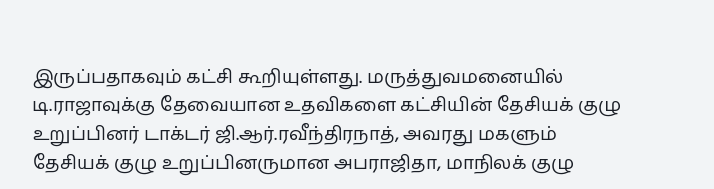இருப்பதாகவும் கட்சி கூறியுள்ளது. மருத்துவமனையில் டி.ராஜாவுக்கு தேவையான உதவிகளை கட்சியின் தேசியக் குழு உறுப்பினர் டாக்டர் ஜி.ஆர்.ரவீந்திரநாத், அவரது மகளும் தேசியக் குழு உறுப்பினருமான அபராஜிதா, மாநிலக் குழு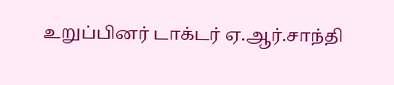உறுப்பினர் டாக்டர் ஏ.ஆர்.சாந்தி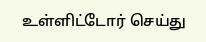உள்ளிட்டோர் செய்து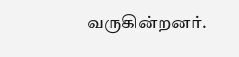வருகின்றனர்.